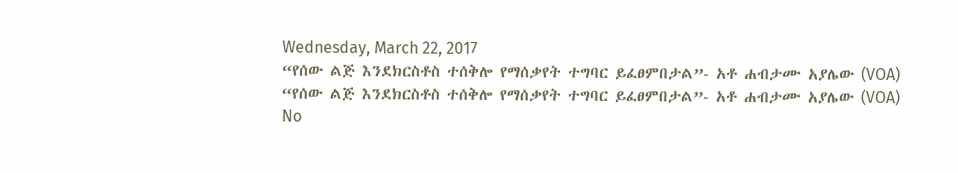Wednesday, March 22, 2017
“የሰው ልጅ እንደክርስቶስ ተሰቅሎ የማሰቃየት ተግባር ይፈፀምበታል”- አቶ ሐብታሙ አያሌው (VOA)
“የሰው ልጅ እንደክርስቶስ ተሰቅሎ የማሰቃየት ተግባር ይፈፀምበታል”- አቶ ሐብታሙ አያሌው (VOA)
No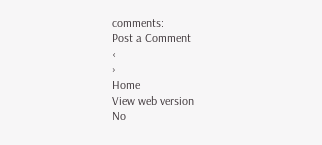comments:
Post a Comment
‹
›
Home
View web version
No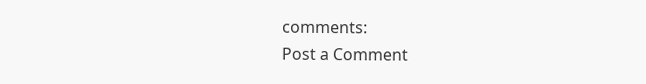comments:
Post a Comment